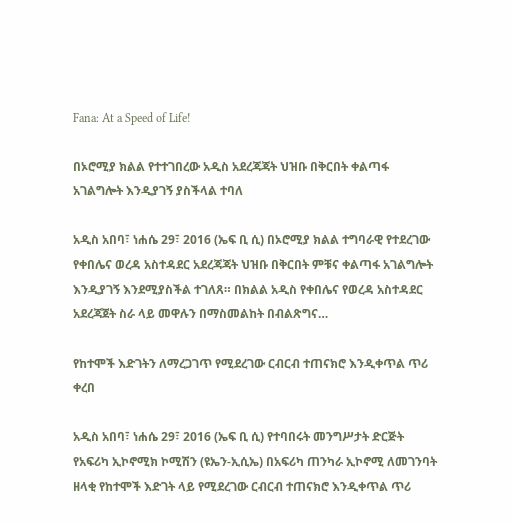Fana: At a Speed of Life!

በኦሮሚያ ክልል የተተገበረው አዲስ አደረጃጃት ህዝቡ በቅርበት ቀልጣፋ አገልግሎት እንዲያገኝ ያስችላል ተባለ

አዲስ አበባ፣ ነሐሴ 29፣ 2016 (ኤፍ ቢ ሲ) በኦሮሚያ ክልል ተግባራዊ የተደረገው የቀበሌና ወረዳ አስተዳደር አደረጃጃት ህዝቡ በቅርበት ምቹና ቀልጣፋ አገልግሎት እንዲያገኝ እንደሚያስችል ተገለጸ። በክልል አዲስ የቀበሌና የወረዳ አስተዳደር አደረጃጀት ስራ ላይ መዋሉን በማስመልከት በብልጽግና…

የከተሞች እድገትን ለማረጋገጥ የሚደረገው ርብርብ ተጠናክሮ እንዲቀጥል ጥሪ ቀረበ

አዲስ አበባ፣ ነሐሴ 29፣ 2016 (ኤፍ ቢ ሲ) የተባበሩት መንግሥታት ድርጅት የአፍሪካ ኢኮኖሚክ ኮሚሽን (ዩኤን-ኢሲኤ) በአፍሪካ ጠንካራ ኢኮኖሚ ለመገንባት ዘላቂ የከተሞች እድገት ላይ የሚደረገው ርብርብ ተጠናክሮ እንዲቀጥል ጥሪ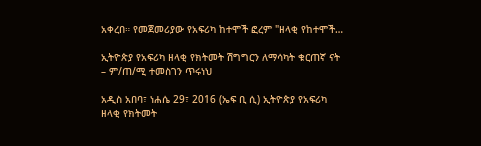አቀረበ። የመጀመሪያው የአፍሪካ ከተሞች ፎረም "ዘላቂ የከተሞች…

ኢትዮጵያ የአፍሪካ ዘላቂ የክትመት ሽግግርን ለማሳካት ቁርጠኛ ናት – ም/ጠ/ሚ ተመስገን ጥሩነህ

አዲስ አበባ፣ ነሐሴ 29፣ 2016 (ኤፍ ቢ ሲ) ኢትዮጵያ የአፍሪካ ዘላቂ የክትመት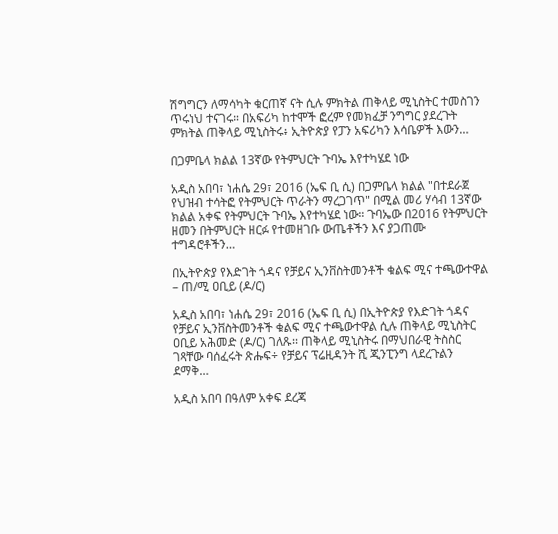ሽግግርን ለማሳካት ቁርጠኛ ናት ሲሉ ምክትል ጠቅላይ ሚኒስትር ተመስገን ጥሩነህ ተናገሩ። በአፍሪካ ከተሞች ፎረም የመክፈቻ ንግግር ያደረጉት ምክትል ጠቅላይ ሚኒስትሩ፥ ኢትዮጵያ የፓን አፍሪካን እሳቤዎች እውን…

በጋምቤላ ክልል 13ኛው የትምህርት ጉባኤ እየተካሄደ ነው

አዲስ አበባ፣ ነሐሴ 29፣ 2016 (ኤፍ ቢ ሲ) በጋምቤላ ክልል "በተደራጀ የህዝብ ተሳትፎ የትምህርት ጥራትን ማረጋገጥ" በሚል መሪ ሃሳብ 13ኛው ክልል አቀፍ የትምህርት ጉባኤ እየተካሄደ ነው። ጉባኤው በ2016 የትምህርት ዘመን በትምህርት ዘርፉ የተመዘገቡ ውጤቶችን እና ያጋጠሙ ተግዳሮቶችን…

በኢትዮጵያ የእድገት ጎዳና የቻይና ኢንቨስትመንቶች ቁልፍ ሚና ተጫውተዋል – ጠ/ሚ ዐቢይ (ዶ/ር)

አዲስ አበባ፣ ነሐሴ 29፣ 2016 (ኤፍ ቢ ሲ) በኢትዮጵያ የእድገት ጎዳና የቻይና ኢንቨስትመንቶች ቁልፍ ሚና ተጫውተዋል ሲሉ ጠቅላይ ሚኒስትር ዐቢይ አሕመድ (ዶ/ር) ገለጹ፡፡ ጠቅላይ ሚኒስትሩ በማህበራዊ ትስስር ገጻቸው ባሰፈሩት ጽሑፍ÷ የቻይና ፕሬዚዳንት ሺ ጂንፒንግ ላደረጉልን ደማቅ…

አዲስ አበባ በዓለም አቀፍ ደረጃ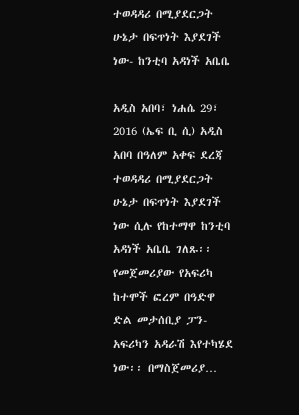ተወዳዳሪ በሚያደርጋት ሁኔታ በፍጥነት እያደገች ነው- ከንቲባ አዳነች አቤቤ

አዲስ አበባ፣ ነሐሴ 29፣ 2016 (ኤፍ ቢ ሲ) አዲስ አበባ በዓለም አቀፍ ደረጃ ተወዳዳሪ በሚያደርጋት ሁኔታ በፍጥነት እያደገች ነው ሲሉ የከተማዋ ከንቲባ አዳነች አቤቤ ገለጹ፡፡ የመጀመሪያው የአፍሪካ ከተሞች ፎረም በዓድዋ ድል መታሰቢያ ፓን-አፍሪካን አዳራሽ እየተካሄደ ነው፡፡ በማስጀመሪያ…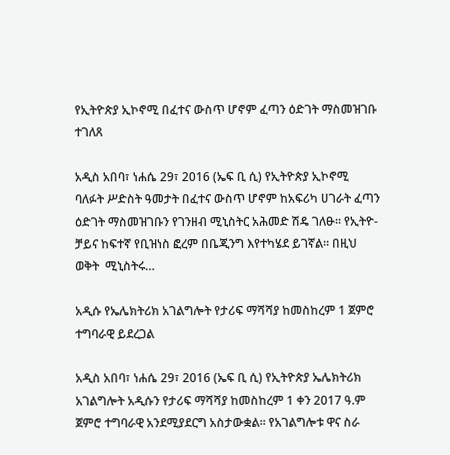የኢትዮጵያ ኢኮኖሚ በፈተና ውስጥ ሆኖም ፈጣን ዕድገት ማስመዝገቡ ተገለጸ

አዲስ አበባ፣ ነሐሴ 29፣ 2016 (ኤፍ ቢ ሲ) የኢትዮጵያ ኢኮኖሚ ባለፉት ሥድስት ዓመታት በፈተና ውስጥ ሆኖም ከአፍሪካ ሀገራት ፈጣን ዕድገት ማስመዝገቡን የገንዘብ ሚኒስትር አሕመድ ሽዴ ገለፁ፡፡ የኢትዮ-ቻይና ከፍተኛ የቢዝነስ ፎረም በቤጂንግ እየተካሄደ ይገኛል፡፡ በዚህ ወቅት  ሚኒስትሩ…

አዲሱ የኤሌክትሪክ አገልግሎት የታሪፍ ማሻሻያ ከመስከረም 1 ጀምሮ ተግባራዊ ይደረጋል

አዲስ አበባ፣ ነሐሴ 29፣ 2016 (ኤፍ ቢ ሲ) የኢትዮጵያ ኤሌክትሪክ አገልግሎት አዲሱን የታሪፍ ማሻሻያ ከመስከረም 1 ቀን 2017 ዓ.ም ጀምሮ ተግባራዊ አንደሚያደርግ አስታውቋል። የአገልግሎቱ ዋና ስራ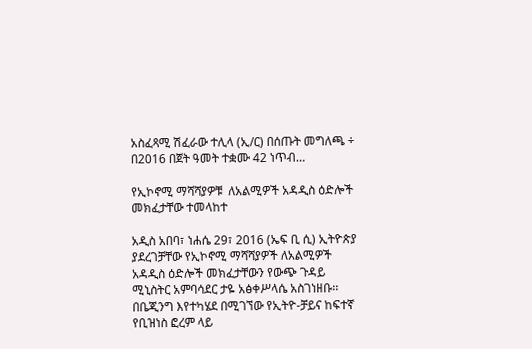አስፈጻሚ ሽፈራው ተሊላ (ኢ/ር) በሰጡት መግለጫ ÷ በ2016 በጀት ዓመት ተቋሙ 42 ነጥብ…

የኢኮኖሚ ማሻሻያዎቹ  ለአልሚዎች አዳዲስ ዕድሎች መክፈታቸው ተመላከተ

አዲስ አበባ፣ ነሐሴ 29፣ 2016 (ኤፍ ቢ ሲ) ኢትዮጵያ ያደረገቻቸው የኢኮኖሚ ማሻሻያዎች ለአልሚዎች አዳዲስ ዕድሎች መክፈታቸውን የውጭ ጉዳይ ሚኒስትር አምባሳደር ታዬ አፅቀሥላሴ አስገነዘቡ፡፡ በቤጂንግ እየተካሄደ በሚገኘው የኢትዮ-ቻይና ከፍተኛ የቢዝነስ ፎረም ላይ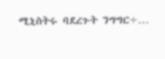ሚኒስትሩ ባደረጉት ንግግር÷…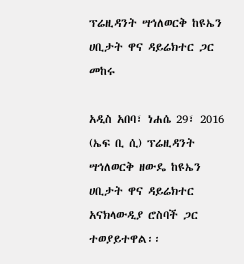ፕሬዚዳንት ሣኅለወርቅ ከዩኤን ሀቢታት ዋና ዳይሬክተር ጋር መከሩ

አዲስ አበባ፣ ነሐሴ 29፣ 2016 (ኤፍ ቢ ሲ) ፕሬዚዳንት ሣኅለወርቅ ዘውዴ ከዩኤን ሀቢታት ዋና ዳይሬክተር አናክላውዲያ ሮስባች ጋር ተወያይተዋል፡፡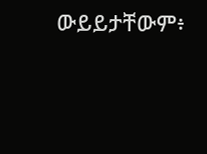ውይይታቸውም፥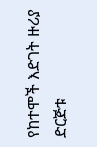የከተሞች እድገት ዙሪያ ድርጅቱ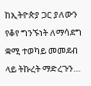ከኢትዮጵያ ጋር ያለውን የቆየ ግንኙነት ለማሳደግ ቋሚ ተወካይ መመደብ ላይ ትኩረት ማድረጉን…